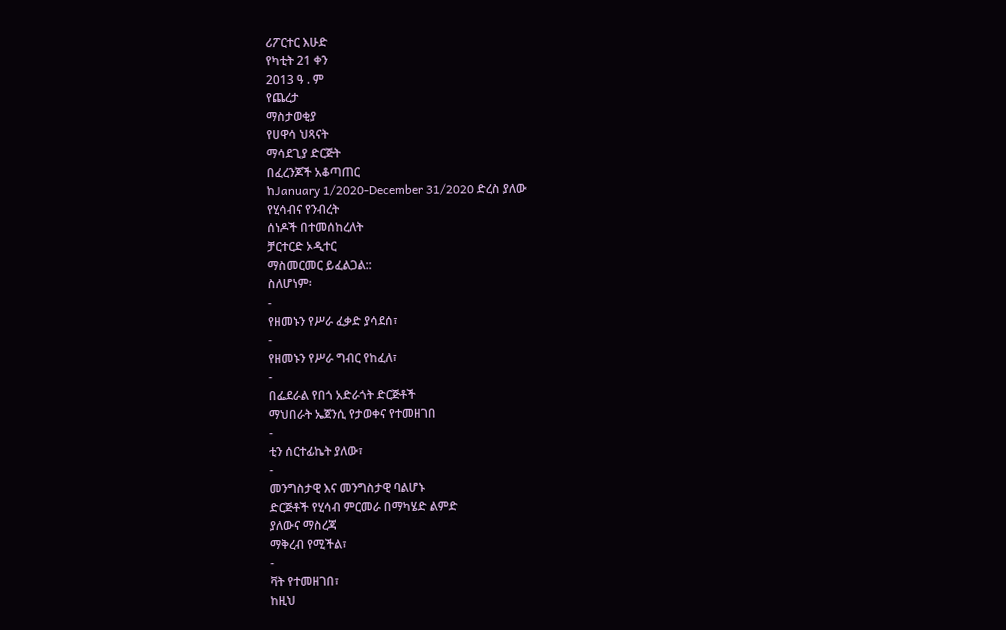ሪፖርተር እሁድ
የካቲት 21 ቀን
2013 ዓ . ም
የጨረታ
ማስታወቂያ
የሀዋሳ ህጻናት
ማሳደጊያ ድርጅት
በፈረንጆች አቆጣጠር
ከJanuary 1/2020-December 31/2020 ድረስ ያለው
የሂሳብና የንብረት
ሰነዶች በተመሰከረለት
ቻርተርድ ኦዲተር
ማስመርመር ይፈልጋል::
ስለሆነም፡
-
የዘመኑን የሥራ ፈቃድ ያሳደሰ፣
-
የዘመኑን የሥራ ግብር የከፈለ፣
-
በፌደራል የበጎ አድራጎት ድርጅቶች
ማህበራት ኤጀንሲ የታወቀና የተመዘገበ
-
ቲን ሰርተፊኬት ያለው፣
-
መንግስታዊ እና መንግስታዊ ባልሆኑ
ድርጅቶች የሂሳብ ምርመራ በማካሄድ ልምድ
ያለውና ማስረጃ
ማቅረብ የሚችል፣
-
ቫት የተመዘገበ፣
ከዚህ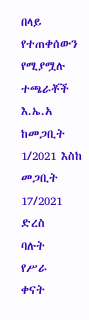በላይ
የተጠቀሰውን የሚያሟሉ
ተጫራቾች እ.ኤ.አ ከመጋቢት 1/2021 እስከ
መጋቢት 17/2021
ድረስ
ባሉት
የሥራ
ቀናት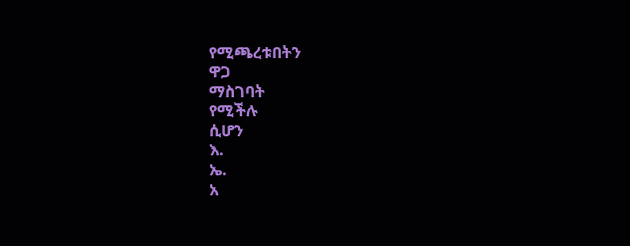የሚጫረቱበትን
ዋጋ
ማስገባት
የሚችሉ
ሲሆን
እ.
ኤ.
አ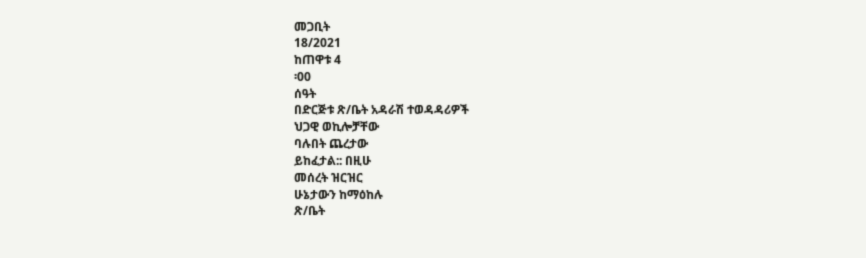መጋቢት
18/2021
ከጠዋቱ 4
፡00
ሰዓት
በድርጅቱ ጽ/ቤት አዳራሽ ተወዳዳሪዎች
ህጋዊ ወኪሎቻቸው
ባሉበት ጨረታው
ይከፈታል:: በዚሁ
መሰረት ዝርዝር
ሁኔታውን ከማዕከሉ
ጽ/ቤት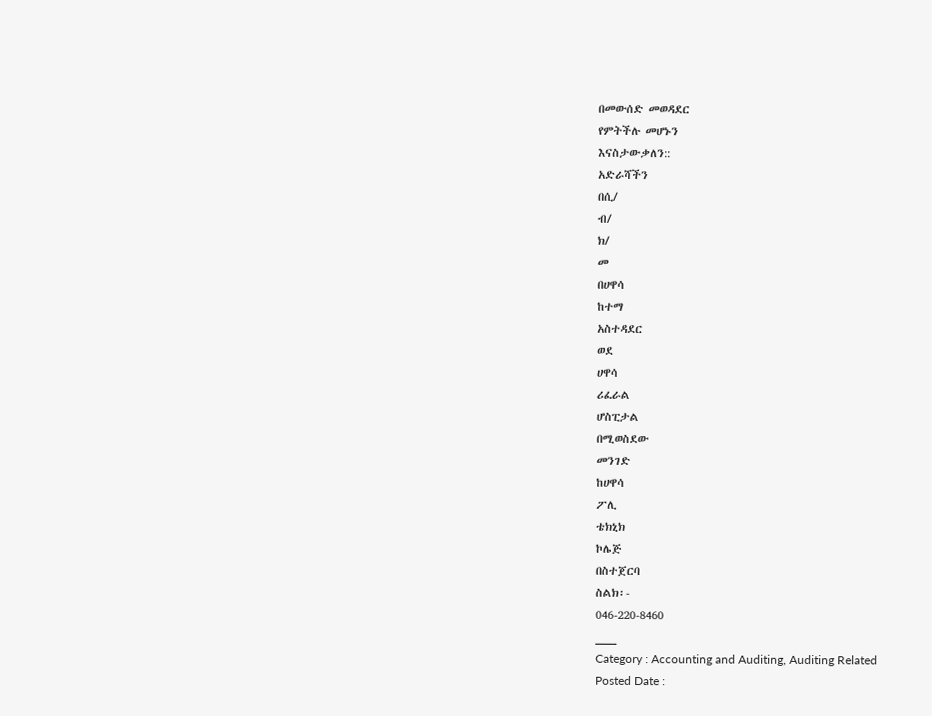በመውሰድ መወዳደር
የምትችሉ መሆኑን
እናስታውቃለን::
አድራሻችን
በሲ/
ብ/
ክ/
መ
በሀዋሳ
ከተማ
አስተዳደር
ወደ
ሀዋሳ
ሪፈራል
ሆስፒታል
በሚወስደው
መንገድ
ከሀዋሳ
ፖሊ
ቴክኒክ
ኮሌጅ
በስተጀርባ
ስልክ፡-
046-220-8460
___
Category : Accounting and Auditing, Auditing Related
Posted Date :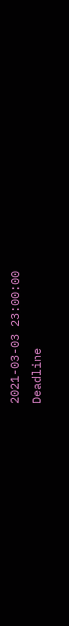2021-03-03 23:00:00
Deadline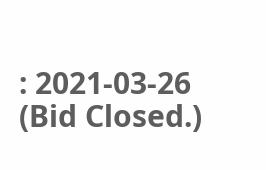: 2021-03-26
(Bid Closed.)